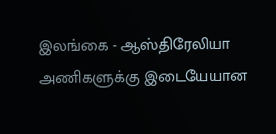இலங்கை - ஆஸ்திரேலியா அணிகளுக்கு இடையேயான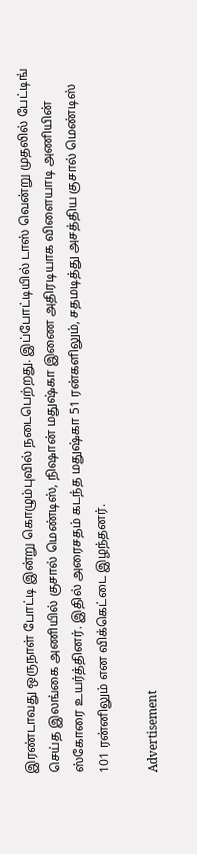இரண்டாவது ஒருநாள் போட்டி இன்று கொழும்புவில் நடைபெற்றது. இப்போட்டியில் டாஸ் வென்று முதலில் பேட்டிங் செய்த இலங்கை அணியில் குசால் மெண்டிஸ், நிஷான் மதுஷ்கா இணை அதிரடியாக விளையாடி அணியின் ஸ்கோரை உயர்த்தினர். இதில் அரைசதம் கடந்த மதுஷ்கா 51 ரன்களிலும், சதமடித்து அசத்திய குசால் மெண்டிஸ் 101 ரன்னிலும் என விக்கெட்டை இழந்தனர்.

Advertisement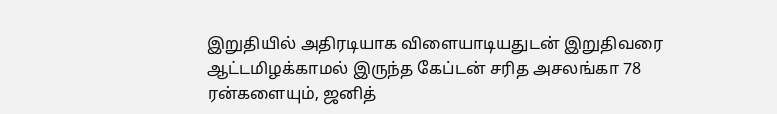இறுதியில் அதிரடியாக விளையாடியதுடன் இறுதிவரை ஆட்டமிழக்காமல் இருந்த கேப்டன் சரித அசலங்கா 78 ரன்களையும், ஜனித்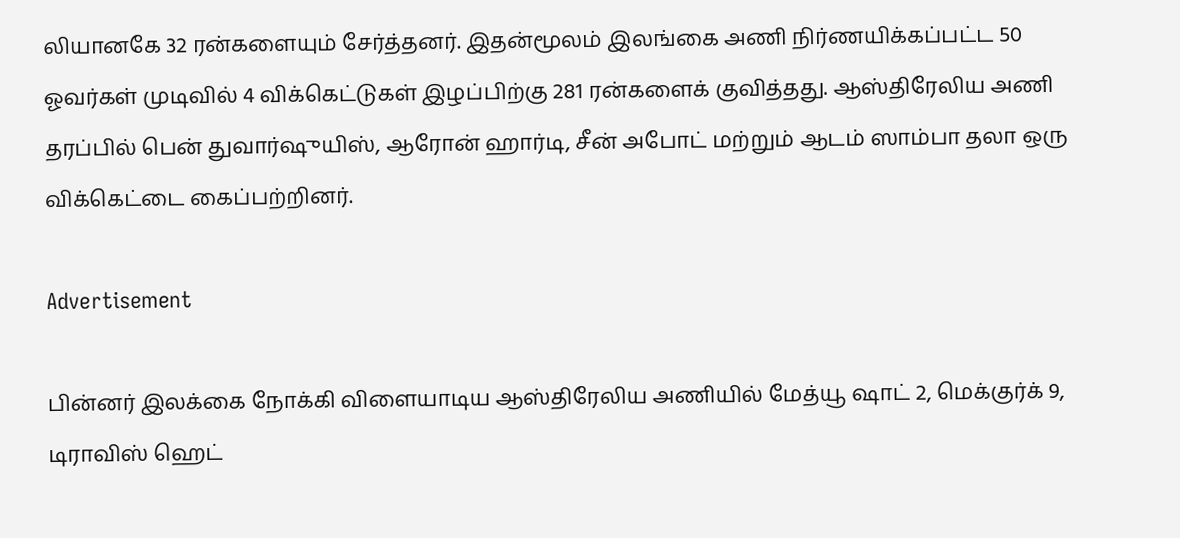லியானகே 32 ரன்களையும் சேர்த்தனர். இதன்மூலம் இலங்கை அணி நிர்ணயிக்கப்பட்ட 50 ஓவர்கள் முடிவில் 4 விக்கெட்டுகள் இழப்பிற்கு 281 ரன்களைக் குவித்தது. ஆஸ்திரேலிய அணி தரப்பில் பென் துவார்ஷுயிஸ், ஆரோன் ஹார்டி, சீன் அபோட் மற்றும் ஆடம் ஸாம்பா தலா ஒரு விக்கெட்டை கைப்பற்றினர்.

Advertisement

பின்னர் இலக்கை நோக்கி விளையாடிய ஆஸ்திரேலிய அணியில் மேத்யூ ஷாட் 2, மெக்குர்க் 9, டிராவிஸ் ஹெட்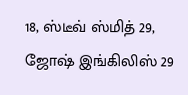18, ஸ்டீவ் ஸ்மித் 29, ஜோஷ் இங்கிலிஸ் 29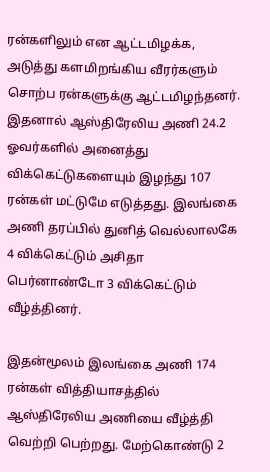ரன்களிலும் என ஆட்டமிழக்க, அடுத்து களமிறங்கிய வீரர்களும் சொற்ப ரன்களுக்கு ஆட்டமிழந்தனர்.  இதனால் ஆஸ்திரேலிய அணி 24.2 ஓவர்களில் அனைத்து விக்கெட்டுகளையும் இழந்து 107 ரன்கள் மட்டுமே எடுத்தது. இலங்கை அணி தரப்பில் துனித் வெல்லாலகே 4 விக்கெட்டும் அசிதா பெர்னாண்டோ 3 விக்கெட்டும் வீழ்த்தினர்.

இதன்மூலம் இலங்கை அணி 174 ரன்கள் வித்தியாசத்தில் ஆஸ்திரேலிய அணியை வீழ்த்தி வெற்றி பெற்றது. மேற்கொண்டு 2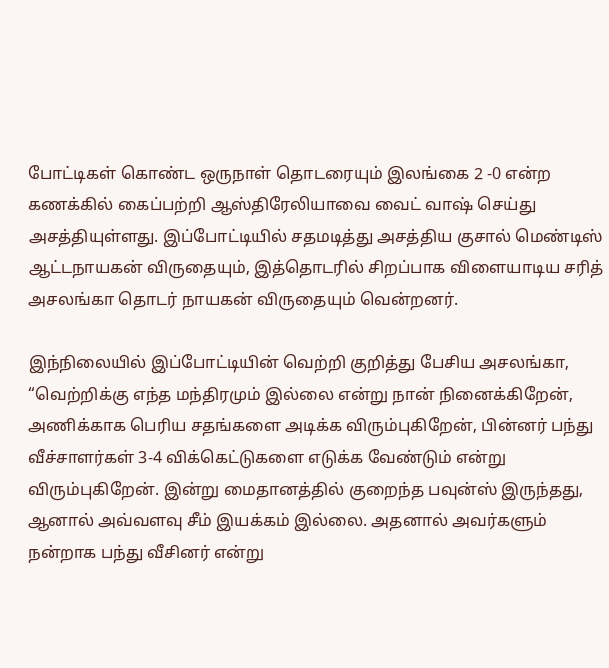போட்டிகள் கொண்ட ஒருநாள் தொடரையும் இலங்கை 2 -0 என்ற கணக்கில் கைப்பற்றி ஆஸ்திரேலியாவை வைட் வாஷ் செய்து அசத்தியுள்ளது. இப்போட்டியில் சதமடித்து அசத்திய குசால் மெண்டிஸ் ஆட்டநாயகன் விருதையும், இத்தொடரில் சிறப்பாக விளையாடிய சரித் அசலங்கா தொடர் நாயகன் விருதையும் வென்றனர்.

இந்நிலையில் இப்போட்டியின் வெற்றி குறித்து பேசிய அசலங்கா, “வெற்றிக்கு எந்த மந்திரமும் இல்லை என்று நான் நினைக்கிறேன், அணிக்காக பெரிய சதங்களை அடிக்க விரும்புகிறேன், பின்னர் பந்து வீச்சாளர்கள் 3-4 விக்கெட்டுகளை எடுக்க வேண்டும் என்று விரும்புகிறேன். இன்று மைதானத்தில் குறைந்த பவுன்ஸ் இருந்தது, ஆனால் அவ்வளவு சீம் இயக்கம் இல்லை. அதனால் அவர்களும் நன்றாக பந்து வீசினர் என்று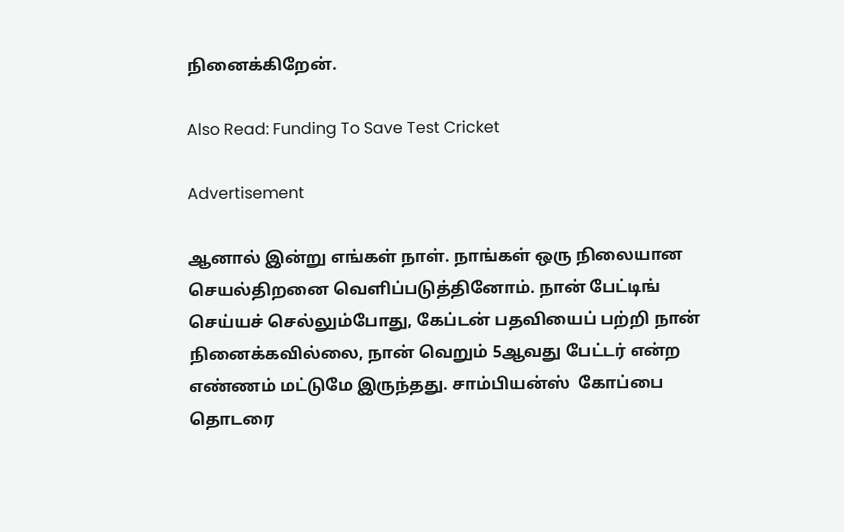நினைக்கிறேன்.

Also Read: Funding To Save Test Cricket

Advertisement

ஆனால் இன்று எங்கள் நாள். நாங்கள் ஒரு நிலையான செயல்திறனை வெளிப்படுத்தினோம். நான் பேட்டிங் செய்யச் செல்லும்போது, கேப்டன் பதவியைப் பற்றி நான் நினைக்கவில்லை, நான் வெறும் 5ஆவது பேட்டர் என்ற எண்ணம் மட்டுமே இருந்தது. சாம்பியன்ஸ்  கோப்பை தொடரை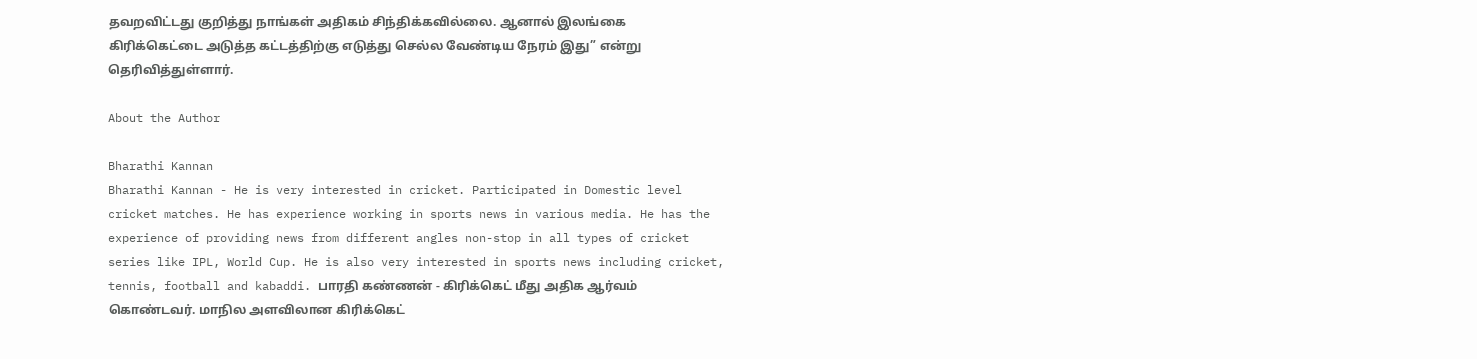தவறவிட்டது குறித்து நாங்கள் அதிகம் சிந்திக்கவில்லை. ஆனால் இலங்கை கிரிக்கெட்டை அடுத்த கட்டத்திற்கு எடுத்து செல்ல வேண்டிய நேரம் இது” என்று தெரிவித்துள்ளார்.

About the Author

Bharathi Kannan
Bharathi Kannan - He is very interested in cricket. Participated in Domestic level cricket matches. He has experience working in sports news in various media. He has the experience of providing news from different angles non-stop in all types of cricket series like IPL, World Cup. He is also very interested in sports news including cricket, tennis, football and kabaddi. பாரதி கண்ணன் - கிரிக்கெட் மீது அதிக ஆர்வம் கொண்டவர். மாநில அளவிலான கிரிக்கெட்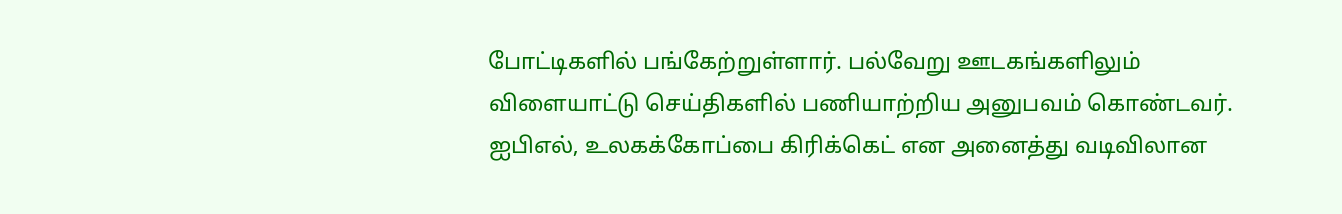போட்டிகளில் பங்கேற்றுள்ளார். பல்வேறு ஊடகங்களிலும் விளையாட்டு செய்திகளில் பணியாற்றிய அனுபவம் கொண்டவர். ஐபிஎல், உலகக்கோப்பை கிரிக்கெட் என அனைத்து வடிவிலான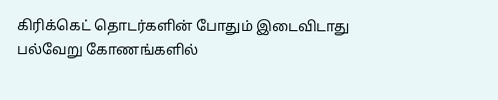கிரிக்கெட் தொடர்களின் போதும் இடைவிடாது பல்வேறு கோணங்களில்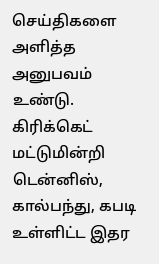செய்திகளை அளித்த அனுபவம் உண்டு. கிரிக்கெட் மட்டுமின்றி டென்னிஸ், கால்பந்து, கபடி உள்ளிட்ட இதர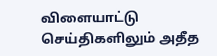விளையாட்டு செய்திகளிலும் அதீத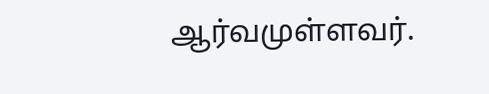ஆர்வமுள்ளவர்.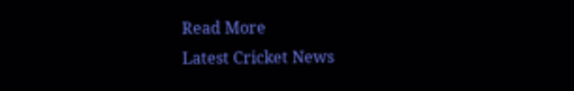Read More
Latest Cricket News